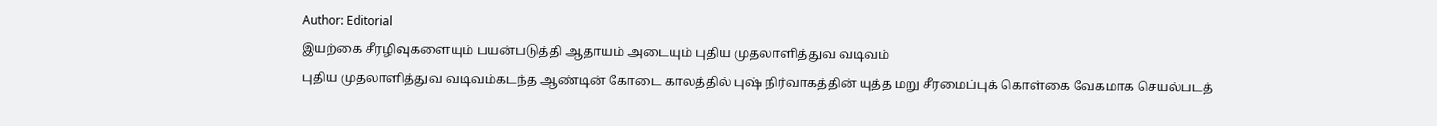Author: Editorial
இயற்கை சீரழிவுகளையும் பயன்படுத்தி ஆதாயம் அடையும் புதிய முதலாளித்துவ வடிவம்
புதிய முதலாளித்துவ வடிவம்கடந்த ஆண்டின் கோடை காலத்தில் புஷ் நிர்வாகத்தின் யுத்த மறு சீரமைப்புக் கொள்கை வேகமாக செயல்படத்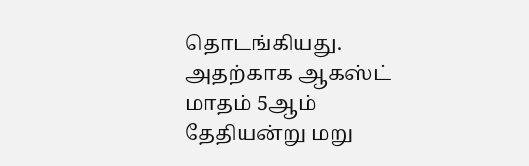தொடங்கியது. அதற்காக ஆகஸ்ட் மாதம் 5ஆம் தேதியன்று மறு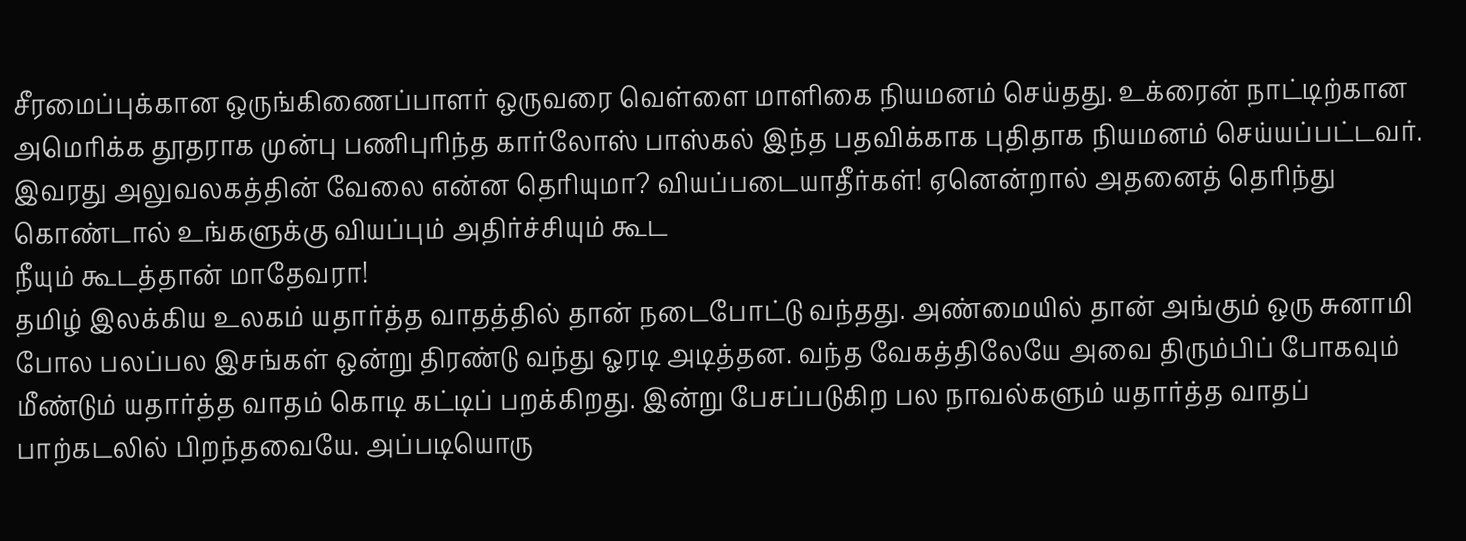சீரமைப்புக்கான ஒருங்கிணைப்பாளர் ஒருவரை வெள்ளை மாளிகை நியமனம் செய்தது. உக்ரைன் நாட்டிற்கான அமெரிக்க தூதராக முன்பு பணிபுரிந்த கார்லோஸ் பாஸ்கல் இந்த பதவிக்காக புதிதாக நியமனம் செய்யப்பட்டவர். இவரது அலுவலகத்தின் வேலை என்ன தெரியுமா? வியப்படையாதீர்கள்! ஏனென்றால் அதனைத் தெரிந்து கொண்டால் உங்களுக்கு வியப்பும் அதிர்ச்சியும் கூட
நீயும் கூடத்தான் மாதேவரா!
தமிழ் இலக்கிய உலகம் யதார்த்த வாதத்தில் தான் நடைபோட்டு வந்தது. அண்மையில் தான் அங்கும் ஒரு சுனாமி போல பலப்பல இசங்கள் ஒன்று திரண்டு வந்து ஓரடி அடித்தன. வந்த வேகத்திலேயே அவை திரும்பிப் போகவும் மீண்டும் யதார்த்த வாதம் கொடி கட்டிப் பறக்கிறது. இன்று பேசப்படுகிற பல நாவல்களும் யதார்த்த வாதப் பாற்கடலில் பிறந்தவையே. அப்படியொரு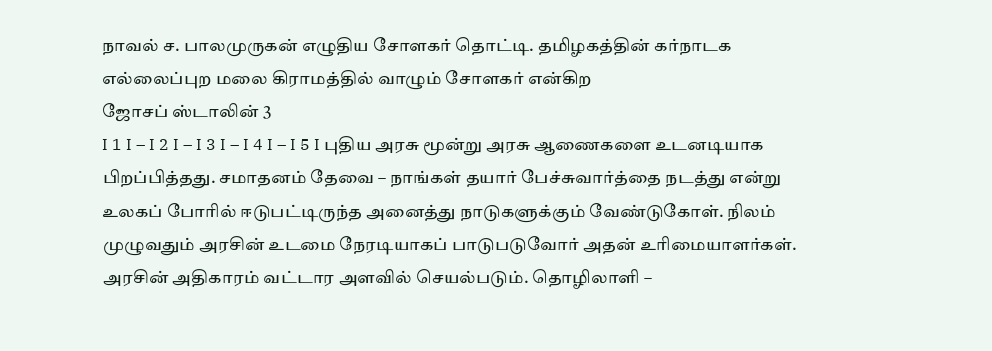நாவல் ச. பாலமுருகன் எழுதிய சோளகர் தொட்டி. தமிழகத்தின் கர்நாடக எல்லைப்புற மலை கிராமத்தில் வாழும் சோளகர் என்கிற
ஜோசப் ஸ்டாலின் 3
I 1 I – I 2 I – I 3 I – I 4 I – I 5 I புதிய அரசு மூன்று அரசு ஆணைகளை உடனடியாக பிறப்பித்தது. சமாதனம் தேவை – நாங்கள் தயார் பேச்சுவார்த்தை நடத்து என்று உலகப் போரில் ஈடுபட்டிருந்த அனைத்து நாடுகளுக்கும் வேண்டுகோள். நிலம் முழுவதும் அரசின் உடமை நேரடியாகப் பாடுபடுவோர் அதன் உரிமையாளர்கள். அரசின் அதிகாரம் வட்டார அளவில் செயல்படும். தொழிலாளி –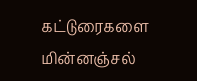கட்டுரைகளை மின்னஞ்சல்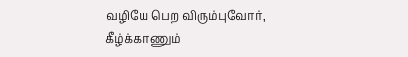வழியே பெற விரும்புவோர், கீழ்க்காணும்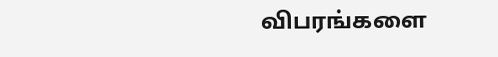விபரங்களை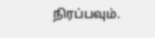நிரப்பவும்.